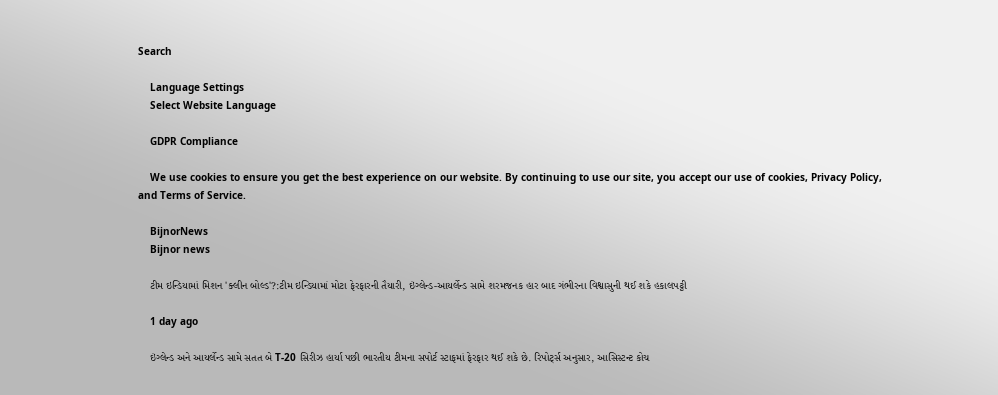Search

    Language Settings
    Select Website Language

    GDPR Compliance

    We use cookies to ensure you get the best experience on our website. By continuing to use our site, you accept our use of cookies, Privacy Policy, and Terms of Service.

    BijnorNews
    Bijnor news

    ટીમ ઇન્ડિયામાં મિશન 'ક્લીન બોલ્ડ'?:ટીમ ઇન્ડિયામાં મોટા ફેરફારની તૈયારી, ઇંગ્લેન્ડ-આયર્લેન્ડ સામે શરમજનક હાર બાદ ગંભીરના વિશ્વાસુની થઈ શકે હકાલપટ્ટી

    1 day ago

    ઇંગ્લેન્ડ અને આયર્લેન્ડ સામે સતત બે T-20 સિરીઝ હાર્યા પછી ભારતીય ટીમના સપોર્ટ સ્ટાફમાં ફેરફાર થઈ શકે છે. રિપોર્ટ્સ અનુસાર, આસિસ્ટન્ટ કોચ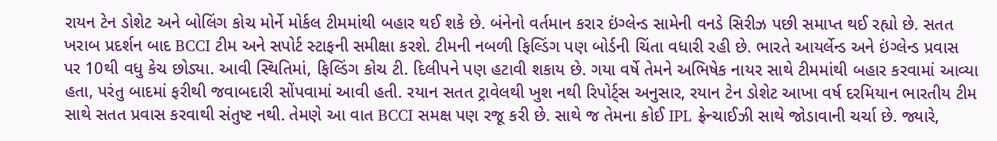રાયન ટેન ડોશેટ અને બોલિંગ કોચ મોર્ને મોર્કલ ટીમમાંથી બહાર થઈ શકે છે. બંનેનો વર્તમાન કરાર ઇંગ્લેન્ડ સામેની વનડે સિરીઝ પછી સમાપ્ત થઈ રહ્યો છે. સતત ખરાબ પ્રદર્શન બાદ BCCI ટીમ અને સપોર્ટ સ્ટાફની સમીક્ષા કરશે. ટીમની નબળી ફિલ્ડિંગ પણ બોર્ડની ચિંતા વધારી રહી છે. ભારતે આયર્લેન્ડ અને ઇંગ્લેન્ડ પ્રવાસ પર 10થી વધુ કેચ છોડ્યા. આવી સ્થિતિમાં, ફિલ્ડિંગ કોચ ટી. દિલીપને પણ હટાવી શકાય છે. ગયા વર્ષે તેમને અભિષેક નાયર સાથે ટીમમાંથી બહાર કરવામાં આવ્યા હતા, પરંતુ બાદમાં ફરીથી જવાબદારી સોંપવામાં આવી હતી. રયાન સતત ટ્રાવેલથી ખુશ નથી રિપોર્ટ્સ અનુસાર, રયાન ટેન ડોશેટ આખા વર્ષ દરમિયાન ભારતીય ટીમ સાથે સતત પ્રવાસ કરવાથી સંતુષ્ટ નથી. તેમણે આ વાત BCCI સમક્ષ પણ રજૂ કરી છે. સાથે જ તેમના કોઈ IPL ફ્રેન્ચાઈઝી સાથે જોડાવાની ચર્ચા છે. જ્યારે,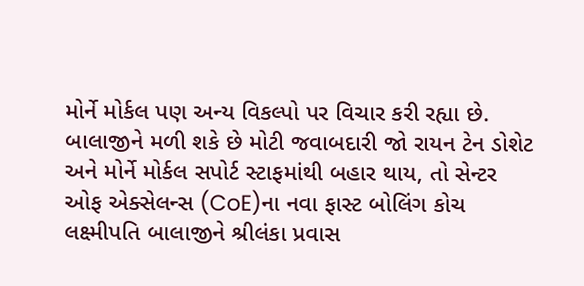મોર્ને મોર્કલ પણ અન્ય વિકલ્પો પર વિચાર કરી રહ્યા છે. બાલાજીને મળી શકે છે મોટી જવાબદારી જો રાયન ટેન ડોશેટ અને મોર્ને મોર્કલ સપોર્ટ સ્ટાફમાંથી બહાર થાય, તો સેન્ટર ઓફ એક્સેલન્સ (CoE)ના નવા ફાસ્ટ બોલિંગ કોચ લક્ષ્મીપતિ બાલાજીને શ્રીલંકા પ્રવાસ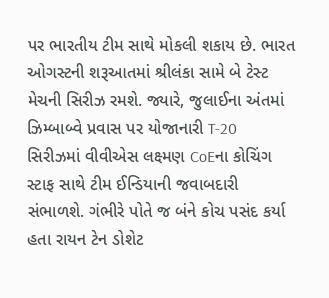પર ભારતીય ટીમ સાથે મોકલી શકાય છે. ભારત ઓગસ્ટની શરૂઆતમાં શ્રીલંકા સામે બે ટેસ્ટ મેચની સિરીઝ રમશે. જ્યારે, જુલાઈના અંતમાં ઝિમ્બાબ્વે પ્રવાસ પર યોજાનારી T-20 સિરીઝમાં વીવીએસ લક્ષ્મણ CoEના કોચિંગ સ્ટાફ સાથે ટીમ ઈન્ડિયાની જવાબદારી સંભાળશે. ગંભીરે પોતે જ બંને કોચ પસંદ કર્યા હતા રાયન ટેન ડોશેટ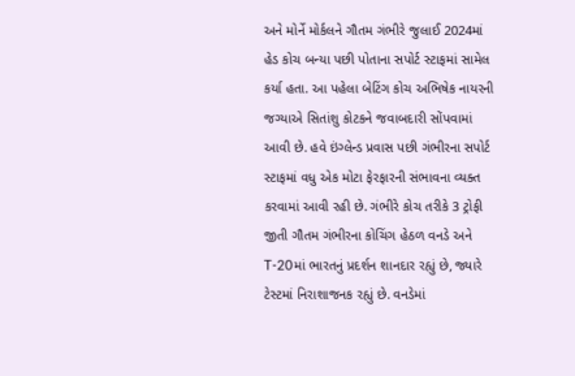અને મોર્ને મોર્કલને ગૌતમ ગંભીરે જુલાઈ 2024માં હેડ કોચ બન્યા પછી પોતાના સપોર્ટ સ્ટાફમાં સામેલ કર્યા હતા. આ પહેલા બેટિંગ કોચ અભિષેક નાયરની જગ્યાએ સિતાંશુ કોટકને જવાબદારી સોંપવામાં આવી છે. હવે ઇંગ્લેન્ડ પ્રવાસ પછી ગંભીરના સપોર્ટ સ્ટાફમાં વધુ એક મોટા ફેરફારની સંભાવના વ્યક્ત કરવામાં આવી રહી છે. ગંભીરે કોચ તરીકે 3 ટ્રોફી જીતી ગૌતમ ગંભીરના કોચિંગ હેઠળ વનડે અને T-20માં ભારતનું પ્રદર્શન શાનદાર રહ્યું છે, જ્યારે ટેસ્ટમાં નિરાશાજનક રહ્યું છે. વનડેમાં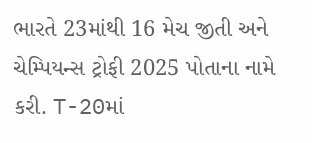ભારતે 23માંથી 16 મેચ જીતી અને ચેમ્પિયન્સ ટ્રોફી 2025 પોતાના નામે કરી. T-20માં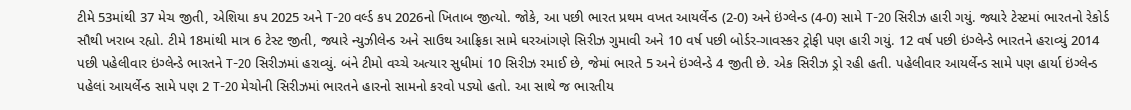ટીમે 53માંથી 37 મેચ જીતી, એશિયા કપ 2025 અને T-20 વર્લ્ડ કપ 2026નો ખિતાબ જીત્યો. જોકે, આ પછી ભારત પ્રથમ વખત આયર્લેન્ડ (2-0) અને ઇંગ્લેન્ડ (4-0) સામે T-20 સિરીઝ હારી ગયું. જ્યારે ટેસ્ટમાં ભારતનો રેકોર્ડ સૌથી ખરાબ રહ્યો. ટીમે 18માંથી માત્ર 6 ટેસ્ટ જીતી, જ્યારે ન્યુઝીલેન્ડ અને સાઉથ આફ્રિકા સામે ઘરઆંગણે સિરીઝ ગુમાવી અને 10 વર્ષ પછી બોર્ડર-ગાવસ્કર ટ્રોફી પણ હારી ગયું. 12 વર્ષ પછી ઇંગ્લેન્ડે ભારતને હરાવ્યું 2014 પછી પહેલીવાર ઇંગ્લેન્ડે ભારતને T-20 સિરીઝમાં હરાવ્યું. બંને ટીમો વચ્ચે અત્યાર સુધીમાં 10 સિરીઝ રમાઈ છે, જેમાં ભારતે 5 અને ઇંગ્લેન્ડે 4 જીતી છે. એક સિરીઝ ડ્રો રહી હતી. પહેલીવાર આયર્લેન્ડ સામે પણ હાર્યા ઇંગ્લેન્ડ પહેલાં આયર્લેન્ડ સામે પણ 2 T-20 મેચોની સિરીઝમાં ભારતને હારનો સામનો કરવો પડ્યો હતો. આ સાથે જ ભારતીય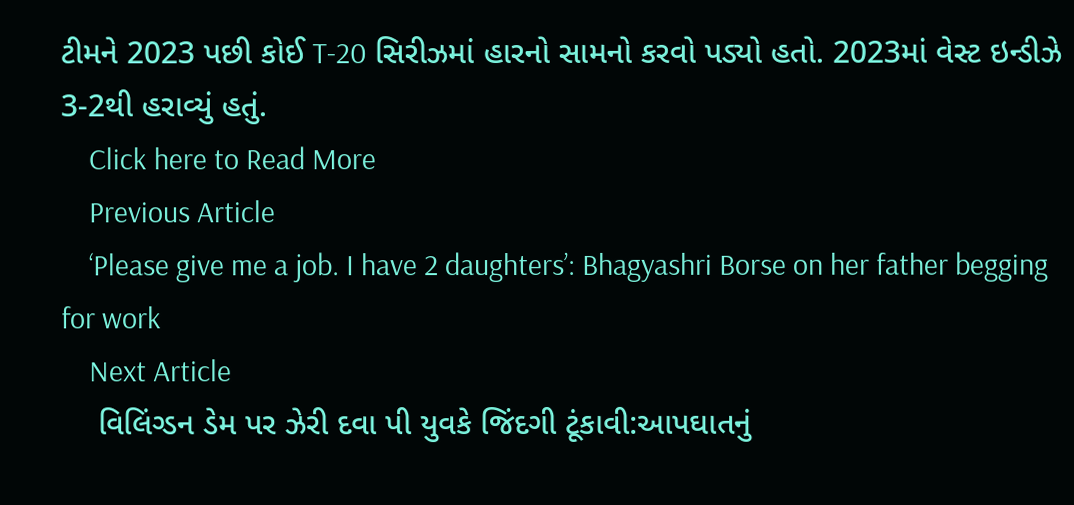ટીમને 2023 પછી કોઈ T-20 સિરીઝમાં હારનો સામનો કરવો પડ્યો હતો. 2023માં વેસ્ટ ઇન્ડીઝે 3-2થી હરાવ્યું હતું.
    Click here to Read More
    Previous Article
    ‘Please give me a job. I have 2 daughters’: Bhagyashri Borse on her father begging for work
    Next Article
    વિલિંગ્ડન ડેમ પર ઝેરી દવા પી યુવકે જિંદગી ટૂંકાવી:આપઘાતનું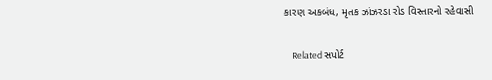કારણ અકબંધ, મૃતક ઝાંઝરડા રોડ વિસ્તારનો રહેવાસી

    Related સપોર્ટ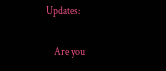Updates:

    Are you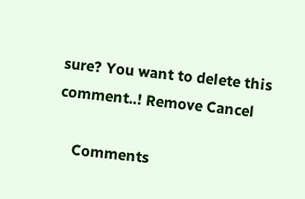sure? You want to delete this comment..! Remove Cancel

    Comments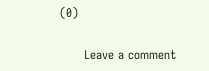(0)

      Leave a comment